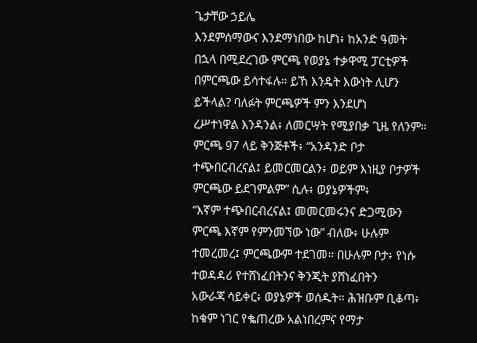ጌታቸው ኃይሌ
እንደምሰማውና እንደማነበው ከሆነ፥ ከአንድ ዓመት በኋላ በሚደረገው ምርጫ የወያኔ ተቃዋሚ ፓርቲዎች
በምርጫው ይሳተፋሉ። ይኸ እንዴት እውነት ሊሆን ይችላል? ባለፉት ምርጫዎች ምን እንደሆነ
ረሥተነዋል እንዳንል፥ ለመርሣት የሚያበቃ ጊዜ የለንም። ምርጫ 97 ላይ ቅንጅቶች፥ “አንዳንድ ቦታ
ተጭበርብረናል፤ ይመርመርልን፥ ወይም እነዚያ ቦታዎች ምርጫው ይደገምልም” ሲሉ፥ ወያኔዎችም፥
“እኛም ተጭበርብረናል፤ መመርመሩንና ድጋሚውን ምርጫ እኛም የምንመኘው ነው” ብለው፥ ሁሉም
ተመረመረ፤ ምርጫውም ተደገመ። በሁሉም ቦታ፥ የነሱ ተወዳዳሪ የተሸነፈበትንና ቅንጂት ያሸነፈበትን
አውራጃ ሳይቀር፥ ወያኔዎች ወሰዱት። ሕዝቡም ቢቆጣ፥ ከቁም ነገር የቈጠረው አልነበረምና የማታ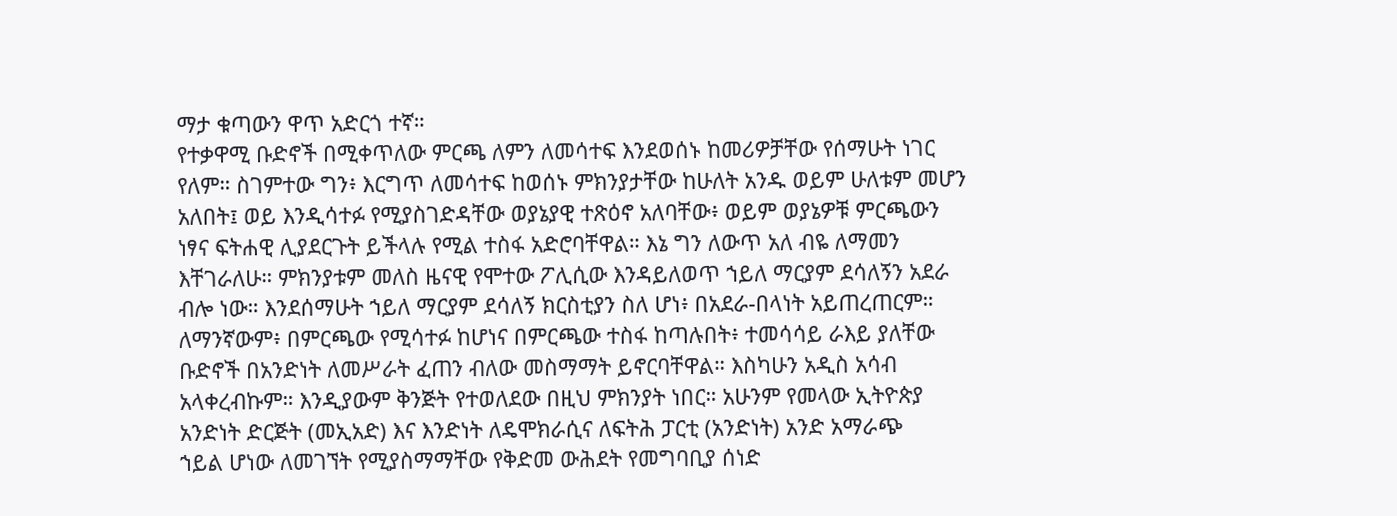ማታ ቁጣውን ዋጥ አድርጎ ተኛ።
የተቃዋሚ ቡድኖች በሚቀጥለው ምርጫ ለምን ለመሳተፍ እንደወሰኑ ከመሪዎቻቸው የሰማሁት ነገር
የለም። ስገምተው ግን፥ እርግጥ ለመሳተፍ ከወሰኑ ምክንያታቸው ከሁለት አንዱ ወይም ሁለቱም መሆን
አለበት፤ ወይ እንዲሳተፉ የሚያስገድዳቸው ወያኔያዊ ተጽዕኖ አለባቸው፥ ወይም ወያኔዎቹ ምርጫውን
ነፃና ፍትሐዊ ሊያደርጉት ይችላሉ የሚል ተስፋ አድሮባቸዋል። እኔ ግን ለውጥ አለ ብዬ ለማመን
እቸገራለሁ። ምክንያቱም መለስ ዜናዊ የሞተው ፖሊሲው እንዳይለወጥ ኀይለ ማርያም ደሳለኝን አደራ
ብሎ ነው። እንደሰማሁት ኀይለ ማርያም ደሳለኝ ክርስቲያን ስለ ሆነ፥ በአደራ-በላነት አይጠረጠርም።
ለማንኛውም፥ በምርጫው የሚሳተፉ ከሆነና በምርጫው ተስፋ ከጣሉበት፥ ተመሳሳይ ራእይ ያለቸው
ቡድኖች በአንድነት ለመሥራት ፈጠን ብለው መስማማት ይኖርባቸዋል። እስካሁን አዲስ አሳብ
አላቀረብኩም። እንዲያውም ቅንጅት የተወለደው በዚህ ምክንያት ነበር። አሁንም የመላው ኢትዮጵያ
አንድነት ድርጅት (መኢአድ) እና እንድነት ለዴሞክራሲና ለፍትሕ ፓርቲ (አንድነት) አንድ አማራጭ
ኀይል ሆነው ለመገኘት የሚያስማማቸው የቅድመ ውሕደት የመግባቢያ ሰነድ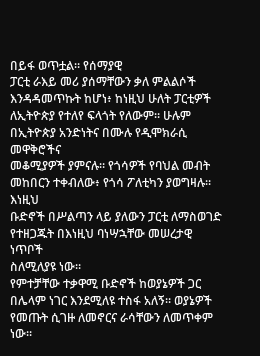በይፋ ወጥቷል። የሰማያዊ
ፓርቲ ራእይ መሪ ያሰማቸውን ቃለ ምልልሶች እንዳዳመጥኩት ከሆነ፥ ከነዚህ ሁለት ፓርቲዎች
ለኢትዮጵያ የተለየ ፍላጎት የለውም። ሁሉም በኢትዮጵያ አንድነትና በሙሉ የዲሞክራሲ መዋቅሮችና
መቆሚያዎች ያምናሉ። የጎሳዎች የባህል መብት መከበርን ተቀብለው፥ የጎሳ ፖለቲካን ያወግዛሉ። እነዚህ
ቡድኖች በሥልጣን ላይ ያለውን ፓርቲ ለማስወገድ የተዘጋጁት በእነዚህ ባነሣኋቸው መሠረታዊ ነጥቦች
ስለሚለያዩ ነው።
የምተቻቸው ተቃዋሚ ቡድኖች ከወያኔዎች ጋር በሌላም ነገር እንደሚለዩ ተስፋ አለኝ። ወያኔዎች
የመጡት ሲገዙ ለመኖርና ራሳቸውን ለመጥቀም ነው።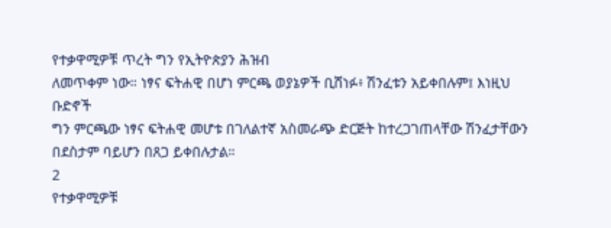የተቃዋሚዎቹ ጥረት ግን የኢትዮጵያን ሕዝብ
ለመጥቀም ነው። ነፃና ፍትሐዊ በሆነ ምርጫ ወያኔዎች ቢሸነፉ፥ ሽንፈቱን አይቀበሉም፤ እነዚህ ቡድኖች
ግን ምርጫው ነፃና ፍትሐዊ መሆቱ በገለልተኛ አስመራጭ ድርጅት ከተረጋገጠላቸው ሽንፈታቸውን
በደስታም ባይሆን በጸጋ ይቀበሉታል።
2
የተቃዋሚዎቹ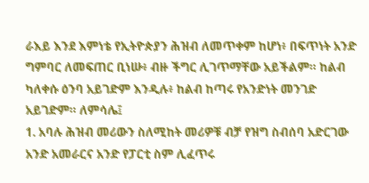ራእይ እንደ እምነቴ የኢትዮጵያን ሕዝብ ለመጥቀም ከሆነ፥ በፍጥነት አንድ ግምባር ለመፍጠር ቢነሡ፥ ብዙ ችግር ሊገጥማቸው አይችልም። ከልብ ካለቀሱ ዕንባ አይገድም እንዲሉ፥ ከልብ ከጣሩ የአንድነት መንገድ አይገድም። ለምሳሌ፤
1. አባሉ ሕዝብ መሪውን ስለሚከት መሪዎቹ ብቻ የዝግ ስብሰባ አድርገው አንድ አመራርና አንድ የፓርቲ ስም ሊፈጥሩ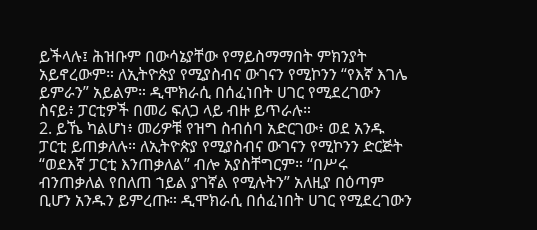ይችላሉ፤ ሕዝቡም በውሳኔያቸው የማይስማማበት ምክንያት አይኖረውም። ለኢትዮጵያ የሚያስብና ውገናን የሚኮንን “የእኛ እገሌ ይምራን” አይልም። ዲሞክራሲ በሰፈነበት ሀገር የሚደረገውን ስናይ፥ ፓርቲዎች በመሪ ፍለጋ ላይ ብዙ ይጥራሉ።
2. ይኼ ካልሆነ፥ መሪዎቹ የዝግ ስብሰባ አድርገው፥ ወደ አንዱ ፓርቲ ይጠቃለሉ። ለኢትዮጵያ የሚያስብና ውገናን የሚኮንን ድርጅት “ወደእኛ ፓርቲ እንጠቃለል” ብሎ አያስቸግርም። “በሥሩ ብንጠቃለል የበለጠ ኀይል ያገኛል የሚሉትን” አለዚያ በዕጣም ቢሆን አንዱን ይምረጡ። ዲሞክራሲ በሰፈነበት ሀገር የሚደረገውን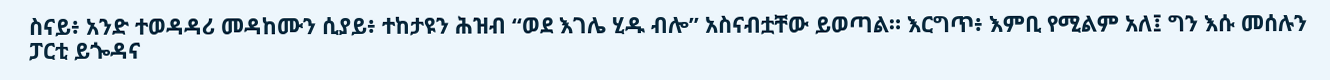ስናይ፥ አንድ ተወዳዳሪ መዳከሙን ሲያይ፥ ተከታዩን ሕዝብ “ወደ እገሌ ሂዱ ብሎ” አስናብቷቸው ይወጣል። እርግጥ፥ እምቢ የሚልም አለ፤ ግን እሱ መሰሉን ፓርቲ ይጐዳና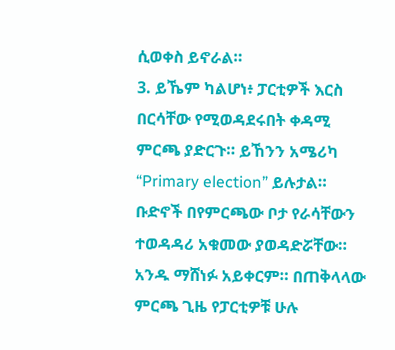ሲወቀስ ይኖራል።
3. ይኼም ካልሆነ፥ ፓርቲዎች እርስ በርሳቸው የሚወዳደሩበት ቀዳሚ ምርጫ ያድርጉ። ይኸንን አሜሪካ “Primary election” ይሉታል። ቡድኖች በየምርጫው ቦታ የራሳቸውን ተወዳዳሪ አቁመው ያወዳድሯቸው። አንዱ ማሸነፉ አይቀርም። በጠቅላላው ምርጫ ጊዜ የፓርቲዎቹ ሁሉ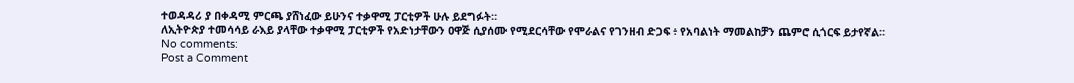ተወዳዳሪ ያ በቀዳሚ ምርጫ ያሸነፈው ይሁንና ተቃዋሚ ፓርቲዎች ሁሉ ይደግፉት።
ለኢትዮጵያ ተመሳሳይ ራእይ ያላቸው ተቃዋሚ ፓርቲዎች የአድነታቸውን ዐዋጅ ሲያሰሙ የሚደርሳቸው የሞራልና የገንዘብ ድጋፍ ፥ የአባልነት ማመልከቻን ጨምሮ ሲጎርፍ ይታየኛል።
No comments:
Post a Comment